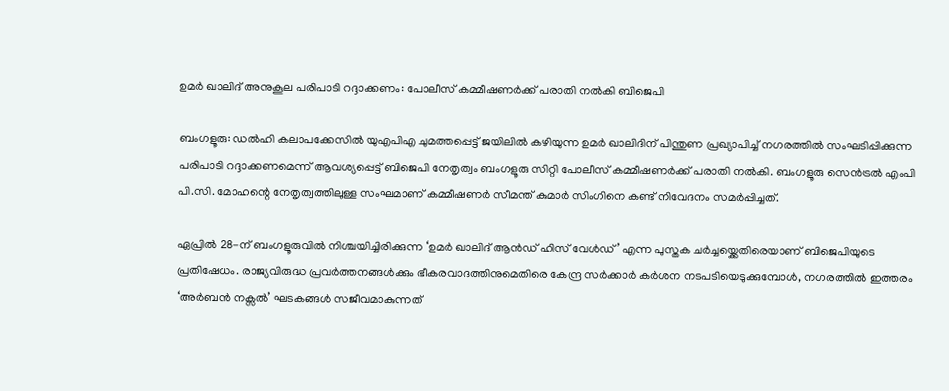ഉമർ ഖാലിദ് അനുകൂല പരിപാടി റദ്ദാക്കണം: പോലീസ് കമ്മീഷണർക്ക് പരാതി നൽകി ബിജെപി

ബംഗളൂരു: ഡൽഹി കലാപക്കേസിൽ യുഎപിഎ ചുമത്തപ്പെട്ട് ജയിലിൽ കഴിയുന്ന ഉമർ ഖാലിദിന് പിന്തുണ പ്രഖ്യാപിച്ച് നഗരത്തിൽ സംഘടിപ്പിക്കുന്ന പരിപാടി റദ്ദാക്കണമെന്ന് ആവശ്യപ്പെട്ട് ബിജെപി നേതൃത്വം ബംഗളൂരു സിറ്റി പോലീസ് കമ്മീഷണർക്ക് പരാതി നൽകി. ബംഗളൂരു സെൻട്രൽ എംപി പി.സി. മോഹന്റെ നേതൃത്വത്തിലുള്ള സംഘമാണ് കമ്മീഷണർ സീമന്ത് കുമാർ സിംഗിനെ കണ്ട് നിവേദനം സമർപ്പിച്ചത്.

ഏപ്രിൽ 28-ന് ബംഗളൂരുവിൽ നിശ്ചയിച്ചിരിക്കുന്ന ‘ഉമർ ഖാലിദ് ആൻഡ് ഹിസ് വേൾഡ്’ എന്ന പുസ്തക ചർച്ചയ്ക്കെതിരെയാണ് ബിജെപിയുടെ പ്രതിഷേധം. രാജ്യവിരുദ്ധ പ്രവർത്തനങ്ങൾക്കും ഭീകരവാദത്തിനുമെതിരെ കേന്ദ്ര സർക്കാർ കർശന നടപടിയെടുക്കുമ്പോൾ, നഗരത്തിൽ ഇത്തരം ‘അർബൻ നക്സൽ’ ഘടകങ്ങൾ സജീവമാകുന്നത്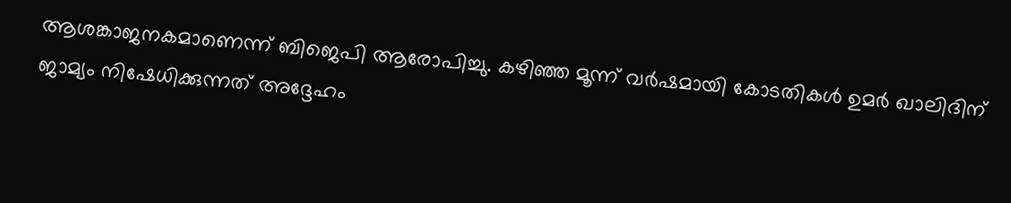ആശങ്കാജനകമാണെന്ന് ബിജെപി ആരോപിച്ചു. കഴിഞ്ഞ മൂന്ന് വർഷമായി കോടതികൾ ഉമർ ഖാലിദിന് ജാമ്യം നിഷേധിക്കുന്നത് അദ്ദേഹം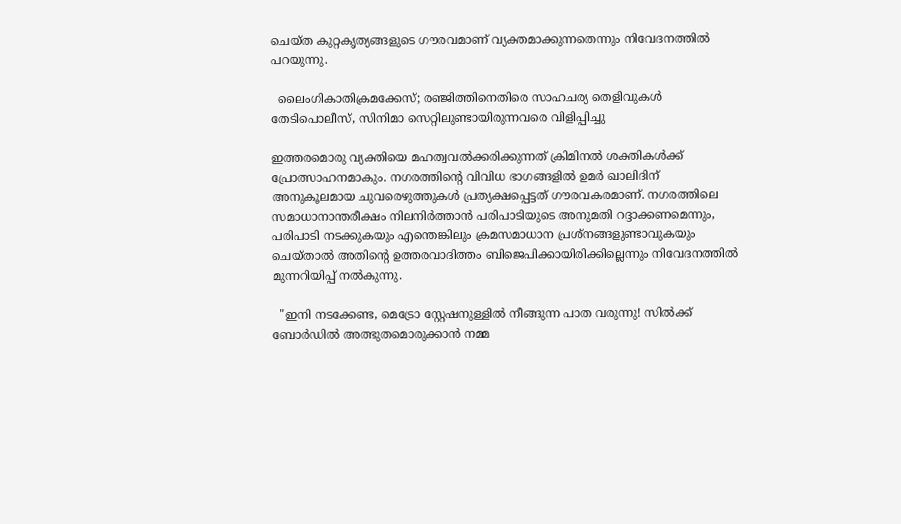ചെയ്ത കുറ്റകൃത്യങ്ങളുടെ ഗൗരവമാണ് വ്യക്തമാക്കുന്നതെന്നും നിവേദനത്തിൽ പറയുന്നു.

  ലൈംഗികാതിക്രമക്കേസ്; രഞ്ജിത്തിനെതിരെ സാഹചര്യ തെളിവുകൾ തേടിപൊലീസ്, സിനിമാ സെറ്റിലുണ്ടായിരുന്നവരെ വിളിപ്പിച്ചു

ഇത്തരമൊരു വ്യക്തിയെ മഹത്വവൽക്കരിക്കുന്നത് ക്രിമിനൽ ശക്തികൾക്ക് പ്രോത്സാഹനമാകും. നഗരത്തിന്റെ വിവിധ ഭാഗങ്ങളിൽ ഉമർ ഖാലിദിന് അനുകൂലമായ ചുവരെഴുത്തുകൾ പ്രത്യക്ഷപ്പെട്ടത് ഗൗരവകരമാണ്. നഗരത്തിലെ സമാധാനാന്തരീക്ഷം നിലനിർത്താൻ പരിപാടിയുടെ അനുമതി റദ്ദാക്കണമെന്നും, പരിപാടി നടക്കുകയും എന്തെങ്കിലും ക്രമസമാധാന പ്രശ്നങ്ങളുണ്ടാവുകയും ചെയ്താൽ അതിന്റെ ഉത്തരവാദിത്തം ബിജെപിക്കായിരിക്കില്ലെന്നും നിവേദനത്തിൽ മുന്നറിയിപ്പ് നൽകുന്നു.

  "ഇനി നടക്കേണ്ട, മെട്രോ സ്റ്റേഷനുള്ളിൽ നീങ്ങുന്ന പാത വരുന്നു! സിൽക്ക് ബോർഡിൽ അത്ഭുതമൊരുക്കാൻ നമ്മ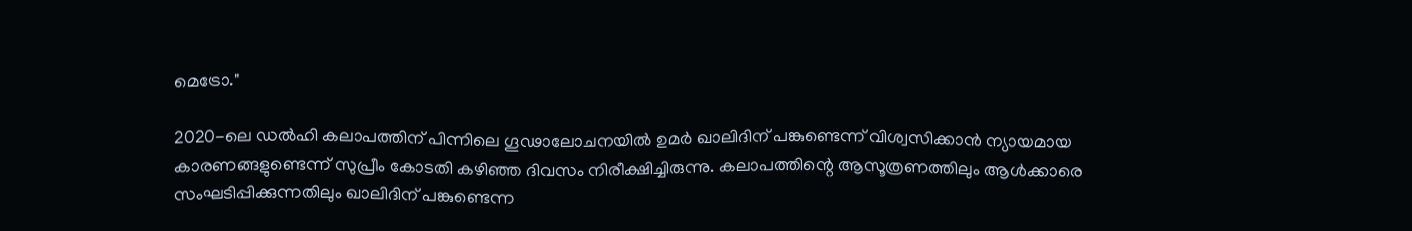മെട്രോ."

2020-ലെ ഡൽഹി കലാപത്തിന് പിന്നിലെ ഗൂഢാലോചനയിൽ ഉമർ ഖാലിദിന് പങ്കുണ്ടെന്ന് വിശ്വസിക്കാൻ ന്യായമായ കാരണങ്ങളുണ്ടെന്ന് സുപ്രീം കോടതി കഴിഞ്ഞ ദിവസം നിരീക്ഷിച്ചിരുന്നു. കലാപത്തിന്റെ ആസൂത്രണത്തിലും ആൾക്കാരെ സംഘടിപ്പിക്കുന്നതിലും ഖാലിദിന് പങ്കുണ്ടെന്ന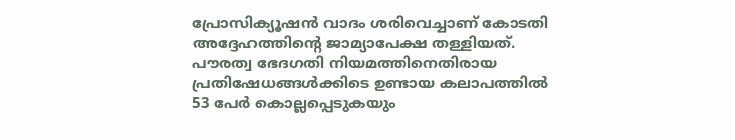പ്രോസിക്യൂഷൻ വാദം ശരിവെച്ചാണ് കോടതി അദ്ദേഹത്തിന്റെ ജാമ്യാപേക്ഷ തള്ളിയത്. പൗരത്വ ഭേദഗതി നിയമത്തിനെതിരായ പ്രതിഷേധങ്ങൾക്കിടെ ഉണ്ടായ കലാപത്തിൽ 53 പേർ കൊല്ലപ്പെടുകയും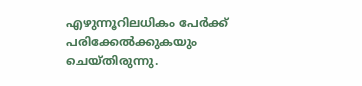എഴുന്നൂറിലധികം പേർക്ക് പരിക്കേൽക്കുകയും ചെയ്തിരുന്നു.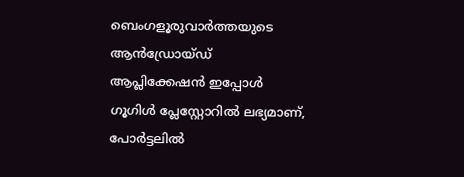ബെംഗളൂരുവാർത്തയുടെ ആൻഡ്രോയ്ഡ് ആപ്ലിക്കേഷൻ ഇപ്പോൾ ഗൂഗിൾ പ്ലേസ്റ്റോറിൽ ലഭ്യമാണ്, പോർട്ടലിൽ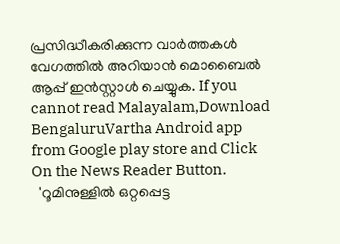പ്രസിദ്ധീകരിക്കുന്ന വാർത്തകൾ വേഗത്തിൽ അറിയാൻ മൊബൈൽ ആപ്പ് ഇൻസ്റ്റാൾ ചെയ്യുക. If you cannot read Malayalam,Download BengaluruVartha Android app from Google play store and Click On the News Reader Button.
  'റൂമിനുള്ളിൽ ഒറ്റപ്പെട്ട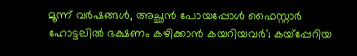മൂന്ന് വർഷങ്ങൾ, അച്ഛൻ പോയപ്പോൾ ഫൈസ്റ്റാർ ഹോട്ടലിൽ ഭക്ഷണം കഴിക്കാൻ കയറിയവർ'; കയ്പ്പേറിയ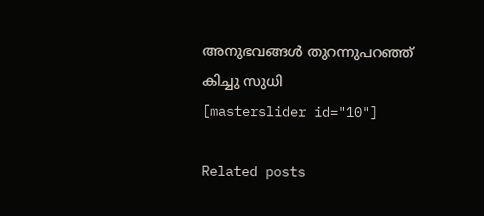അനുഭവങ്ങൾ തുറന്നുപറഞ്ഞ് കിച്ചു സുധി
[masterslider id="10"]

Related posts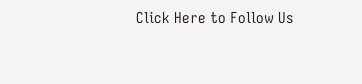Click Here to Follow Us